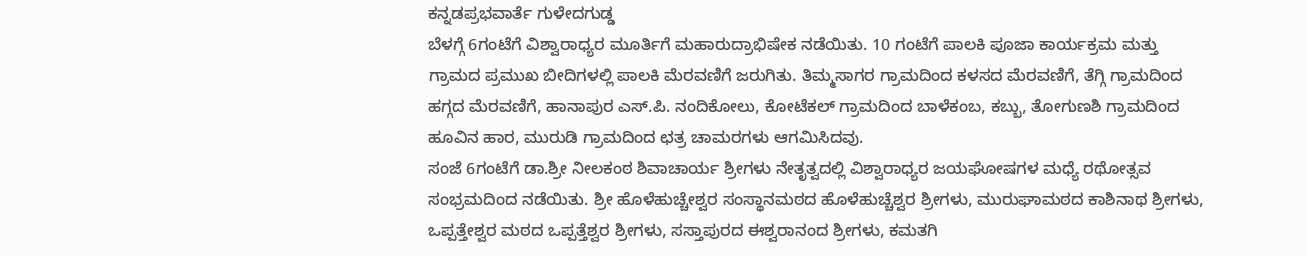ಕನ್ನಡಪ್ರಭವಾರ್ತೆ ಗುಳೇದಗುಡ್ಡ
ಬೆಳಗ್ಗೆ 6ಗಂಟೆಗೆ ವಿಶ್ವಾರಾಧ್ಯರ ಮೂರ್ತಿಗೆ ಮಹಾರುದ್ರಾಭಿಷೇಕ ನಡೆಯಿತು. 10 ಗಂಟೆಗೆ ಪಾಲಕಿ ಪೂಜಾ ಕಾರ್ಯಕ್ರಮ ಮತ್ತು ಗ್ರಾಮದ ಪ್ರಮುಖ ಬೀದಿಗಳಲ್ಲಿ ಪಾಲಕಿ ಮೆರವಣಿಗೆ ಜರುಗಿತು. ತಿಮ್ಮಸಾಗರ ಗ್ರಾಮದಿಂದ ಕಳಸದ ಮೆರವಣಿಗೆ, ತೆಗ್ಗಿ ಗ್ರಾಮದಿಂದ ಹಗ್ಗದ ಮೆರವಣಿಗೆ, ಹಾನಾಪುರ ಎಸ್.ಪಿ. ನಂದಿಕೋಲು, ಕೋಟೆಕಲ್ ಗ್ರಾಮದಿಂದ ಬಾಳೆಕಂಬ, ಕಬ್ಬು, ತೋಗುಣಶಿ ಗ್ರಾಮದಿಂದ ಹೂವಿನ ಹಾರ, ಮುರುಡಿ ಗ್ರಾಮದಿಂದ ಛತ್ರ ಚಾಮರಗಳು ಆಗಮಿಸಿದವು.
ಸಂಜೆ 6ಗಂಟೆಗೆ ಡಾ.ಶ್ರೀ ನೀಲಕಂಠ ಶಿವಾಚಾರ್ಯ ಶ್ರೀಗಳು ನೇತೃತ್ವದಲ್ಲಿ ವಿಶ್ವಾರಾಧ್ಯರ ಜಯಘೋಷಗಳ ಮಧ್ಯೆ ರಥೋತ್ಸವ ಸಂಭ್ರಮದಿಂದ ನಡೆಯಿತು. ಶ್ರೀ ಹೊಳೆಹುಚ್ಚೇಶ್ವರ ಸಂಸ್ಥಾನಮಠದ ಹೊಳೆಹುಚ್ಚೆಶ್ವರ ಶ್ರೀಗಳು, ಮುರುಘಾಮಠದ ಕಾಶಿನಾಥ ಶ್ರೀಗಳು, ಒಪ್ಪತ್ತೇಶ್ವರ ಮಠದ ಒಪ್ಪತ್ತೆಶ್ವರ ಶ್ರೀಗಳು, ಸಸ್ತಾಪುರದ ಈಶ್ವರಾನಂದ ಶ್ರೀಗಳು, ಕಮತಗಿ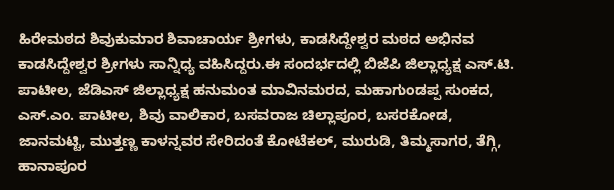ಹಿರೇಮಠದ ಶಿವುಕುಮಾರ ಶಿವಾಚಾರ್ಯ ಶ್ರೀಗಳು, ಕಾಡಸಿದ್ದೇಶ್ವರ ಮಠದ ಅಭಿನವ ಕಾಡಸಿದ್ದೇಶ್ವರ ಶ್ರೀಗಳು ಸಾನ್ನಿಧ್ಯ ವಹಿಸಿದ್ದರು.ಈ ಸಂದರ್ಭದಲ್ಲಿ ಬಿಜೆಪಿ ಜಿಲ್ಲಾಧ್ಯಕ್ಷ ಎಸ್.ಟಿ. ಪಾಟೀಲ, ಜೆಡಿಎಸ್ ಜಿಲ್ಲಾಧ್ಯಕ್ಷ ಹನುಮಂತ ಮಾವಿನಮರದ, ಮಹಾಗುಂಡಪ್ಪ ಸುಂಕದ, ಎಸ್.ಎಂ. ಪಾಟೀಲ, ಶಿವು ವಾಲಿಕಾರ, ಬಸವರಾಜ ಚಿಲ್ಲಾಪೂರ, ಬಸರಕೋಡ, ಜಾನಮಟ್ಟಿ, ಮುತ್ತಣ್ಣ ಕಾಳನ್ನವರ ಸೇರಿದಂತೆ ಕೋಟೆಕಲ್, ಮುರುಡಿ, ತಿಮ್ಮಸಾಗರ, ತೆಗ್ಗಿ, ಹಾನಾಪೂರ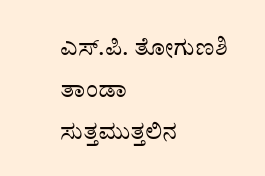ಎಸ್.ಪಿ. ತೋಗುಣಶಿ ತಾಂಡಾ ಸುತ್ತಮುತ್ತಲಿನ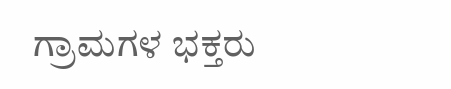ಗ್ರಾಮಗಳ ಭಕ್ತರು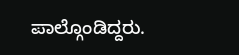ಪಾಲ್ಗೊಂಡಿದ್ದರು.